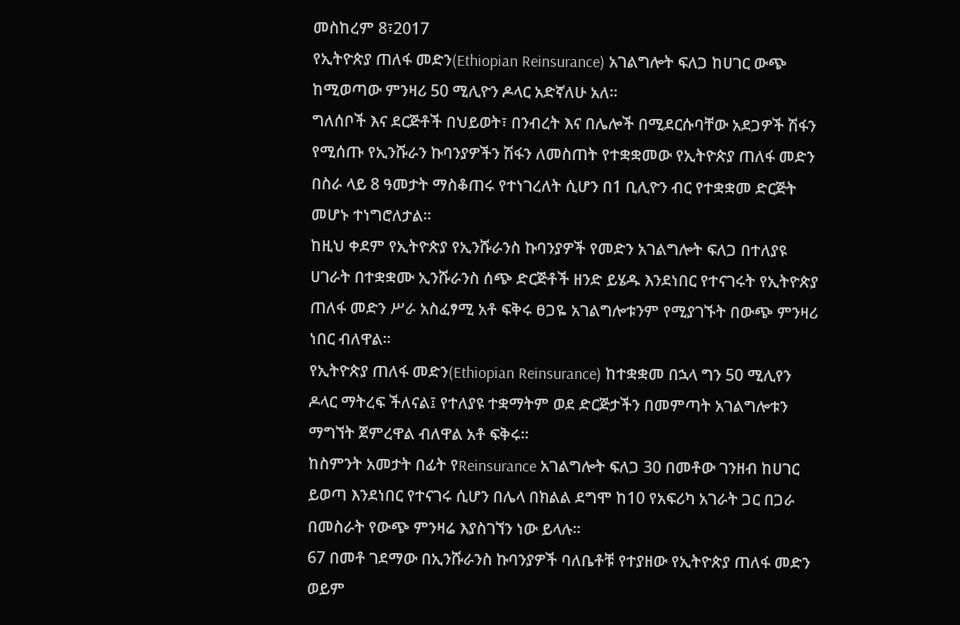መስከረም 8፣2017
የኢትዮጵያ ጠለፋ መድን(Ethiopian Reinsurance) አገልግሎት ፍለጋ ከሀገር ውጭ ከሚወጣው ምንዛሪ 50 ሚሊዮን ዶላር አድኛለሁ አለ፡፡
ግለሰቦች እና ደርጅቶች በህይወት፣ በንብረት እና በሌሎች በሚደርሱባቸው አደጋዎች ሽፋን የሚሰጡ የኢንሹራን ኩባንያዎችን ሽፋን ለመስጠት የተቋቋመው የኢትዮጵያ ጠለፋ መድን በስራ ላይ 8 ዓመታት ማስቆጠሩ የተነገረለት ሲሆን በ1 ቢሊዮን ብር የተቋቋመ ድርጅት መሆኑ ተነግሮለታል፡፡
ከዚህ ቀደም የኢትዮጵያ የኢንሹራንስ ኩባንያዎች የመድን አገልግሎት ፍለጋ በተለያዩ ሀገራት በተቋቋሙ ኢንሹራንስ ሰጭ ድርጅቶች ዘንድ ይሄዱ እንደነበር የተናገሩት የኢትዮጵያ ጠለፋ መድን ሥራ አስፈፃሚ አቶ ፍቅሩ ፀጋዬ አገልግሎቱንም የሚያገኙት በውጭ ምንዛሪ ነበር ብለዋል፡፡
የኢትዮጵያ ጠለፋ መድን(Ethiopian Reinsurance) ከተቋቋመ በኋላ ግን 50 ሚሊየን ዶላር ማትረፍ ችለናል፤ የተለያዩ ተቋማትም ወደ ድርጅታችን በመምጣት አገልግሎቱን ማግኘት ጀምረዋል ብለዋል አቶ ፍቅሩ፡፡
ከስምንት አመታት በፊት የReinsurance አገልግሎት ፍለጋ 30 በመቶው ገንዘብ ከሀገር ይወጣ እንደነበር የተናገሩ ሲሆን በሌላ በክልል ደግሞ ከ10 የአፍሪካ አገራት ጋር በጋራ በመስራት የውጭ ምንዛሬ እያስገኘን ነው ይላሉ፡፡
67 በመቶ ገደማው በኢንሹራንስ ኩባንያዎች ባለቤቶቹ የተያዘው የኢትዮጵያ ጠለፋ መድን ወይም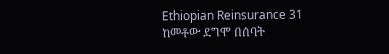Ethiopian Reinsurance 31 ከመቶው ደግሞ በሰባት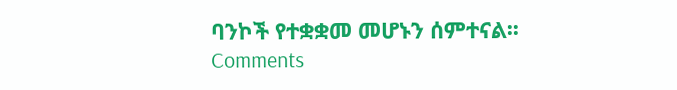ባንኮች የተቋቋመ መሆኑን ሰምተናል፡፡
Comments